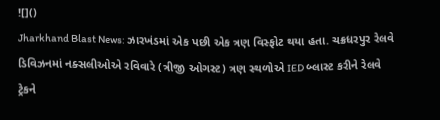![]()
Jharkhand Blast News: ઝારખંડમાં એક પછી એક ત્રણ વિસ્ફોટ થયા હતા. ચક્રધરપુર રેલવે ડિવિઝનમાં નક્સલીઓએ રવિવારે (ત્રીજી ઓગસ્ટ) ત્રણ સ્થળોએ IED બ્લાસ્ટ કરીને રેલવે ટ્રેકને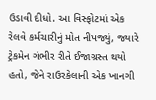ઉડાવી દીધો. આ વિસ્ફોટમાં એક રેલવે કર્મચારીનું મોત નીપજ્યું, જ્યારે ટ્રેકમેન ગંભીર રીતે ઈજાગ્રસ્ત થયો હતો, જેને રાઉરકેલાની એક ખાનગી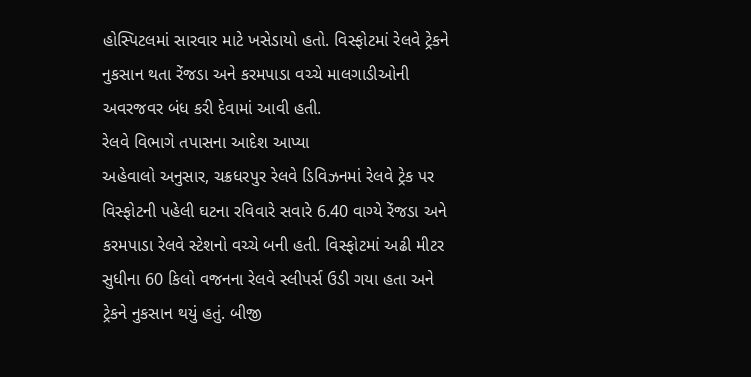હોસ્પિટલમાં સારવાર માટે ખસેડાયો હતો. વિસ્ફોટમાં રેલવે ટ્રેકને નુકસાન થતા રેંજડા અને કરમપાડા વચ્ચે માલગાડીઓની અવરજવર બંધ કરી દેવામાં આવી હતી.
રેલવે વિભાગે તપાસના આદેશ આપ્યા
અહેવાલો અનુસાર, ચક્રધરપુર રેલવે ડિવિઝનમાં રેલવે ટ્રેક પર વિસ્ફોટની પહેલી ઘટના રવિવારે સવારે 6.40 વાગ્યે રેંજડા અને કરમપાડા રેલવે સ્ટેશનો વચ્ચે બની હતી. વિસ્ફોટમાં અઢી મીટર સુધીના 60 કિલો વજનના રેલવે સ્લીપર્સ ઉડી ગયા હતા અને ટ્રેકને નુકસાન થયું હતું. બીજી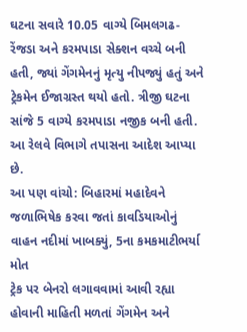ઘટના સવારે 10.05 વાગ્યે બિમલગઢ-રેંજડા અને કરમપાડા સેક્શન વચ્ચે બની હતી, જ્યાં ગેંગમેનનું મૃત્યુ નીપજ્યું હતું અને ટ્રેકમેન ઈજાગ્રસ્ત થયો હતો. ત્રીજી ઘટના સાંજે 5 વાગ્યે કરમપાડા નજીક બની હતી. આ રેલવે વિભાગે તપાસના આદેશ આપ્યા છે.
આ પણ વાંચો: બિહારમાં મહાદેવને જળાભિષેક કરવા જતાં કાવડિયાઓનું વાહન નદીમાં ખાબક્યું, 5ના કમકમાટીભર્યા મોત
ટ્રેક પર બેનરો લગાવવામાં આવી રહ્યા હોવાની માહિતી મળતાં ગેંગમેન અને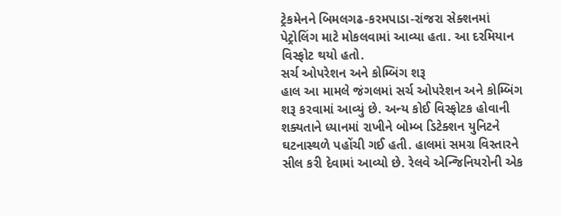ટ્રેકમેનને બિમલગઢ-કરમપાડા-રાંજરા સેક્શનમાં પેટ્રોલિંગ માટે મોકલવામાં આવ્યા હતા. આ દરમિયાન વિસ્ફોટ થયો હતો.
સર્ચ ઓપરેશન અને કોમ્બિંગ શરૂ
હાલ આ મામલે જંગલમાં સર્ચ ઓપરેશન અને કોમ્બિંગ શરૂ કરવામાં આવ્યું છે. અન્ય કોઈ વિસ્ફોટક હોવાની શક્યતાને ધ્યાનમાં રાખીને બોમ્બ ડિટેક્શન યુનિટને ઘટનાસ્થળે પહોંચી ગઈ હતી. હાલમાં સમગ્ર વિસ્તારને સીલ કરી દેવામાં આવ્યો છે. રેલવે એન્જિનિયરોની એક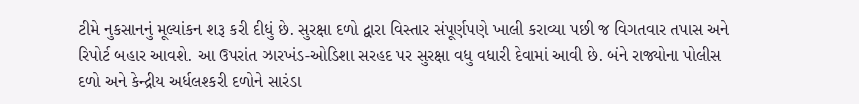ટીમે નુકસાનનું મૂલ્યાંકન શરૂ કરી દીધું છે. સુરક્ષા દળો દ્વારા વિસ્તાર સંપૂર્ણપણે ખાલી કરાવ્યા પછી જ વિગતવાર તપાસ અને રિપોર્ટ બહાર આવશે. આ ઉપરાંત ઝારખંડ-ઓડિશા સરહદ પર સુરક્ષા વધુ વધારી દેવામાં આવી છે. બંને રાજ્યોના પોલીસ દળો અને કેન્દ્રીય અર્ધલશ્કરી દળોને સારંડા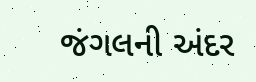જંગલની અંદર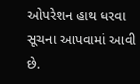ઓપરેશન હાથ ધરવા સૂચના આપવામાં આવી છે.